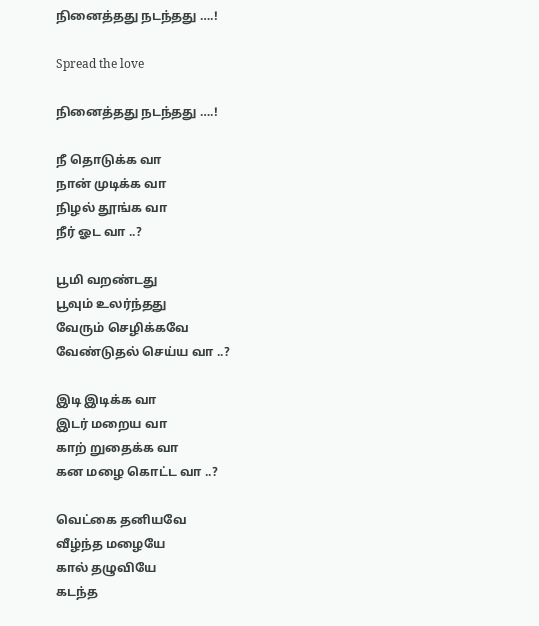நினைத்தது நடந்தது ….!

Spread the love

நினைத்தது நடந்தது ….!

நீ தொடுக்க வா
நான் முடிக்க வா
நிழல் தூங்க வா
நீர் ஓட வா ..?

பூமி வறண்டது
பூவும் உலர்ந்தது
வேரும் செழிக்கவே
வேண்டுதல் செய்ய வா ..?

இடி இடிக்க வா
இடர் மறைய வா
காற் றுதைக்க வா
கன மழை கொட்ட வா ..?

வெட்கை தனியவே
வீழ்ந்த மழையே
கால் தழுவியே
கடந்த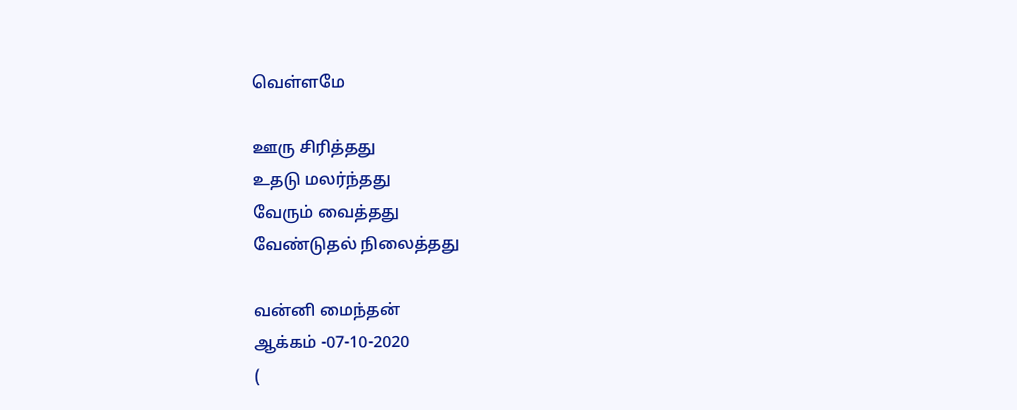வெள்ளமே

ஊரு சிரித்தது
உதடு மலர்ந்தது
வேரும் வைத்தது
வேண்டுதல் நிலைத்தது

வன்னி மைந்தன்
ஆக்கம் -07-10-2020
(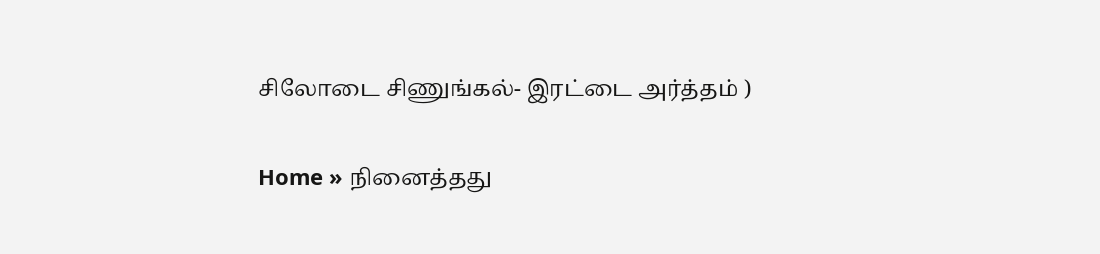சிலோடை சிணுங்கல்- இரட்டை அர்த்தம் )

Home » நினைத்தது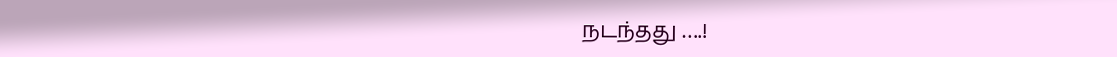நடந்தது ….!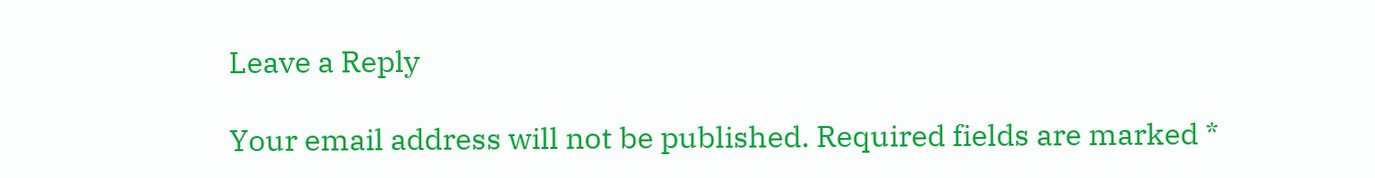Leave a Reply

Your email address will not be published. Required fields are marked *